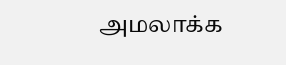அமலாக்க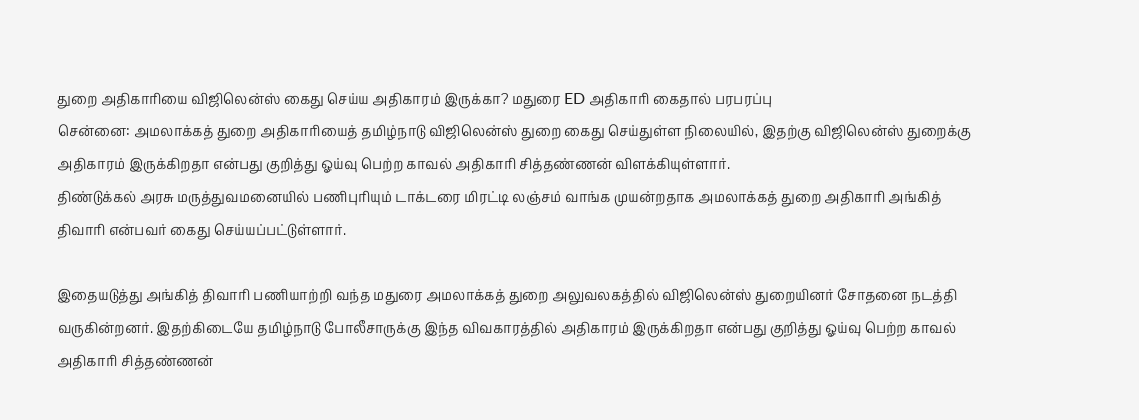துறை அதிகாரியை விஜிலென்ஸ் கைது செய்ய அதிகாரம் இருக்கா? மதுரை ED அதிகாரி கைதால் பரபரப்பு
சென்னை: அமலாக்கத் துறை அதிகாரியைத் தமிழ்நாடு விஜிலென்ஸ் துறை கைது செய்துள்ள நிலையில், இதற்கு விஜிலென்ஸ் துறைக்கு அதிகாரம் இருக்கிறதா என்பது குறித்து ஓய்வு பெற்ற காவல் அதிகாரி சித்தண்ணன் விளக்கியுள்ளார்.
திண்டுக்கல் அரசு மருத்துவமனையில் பணிபுரியும் டாக்டரை மிரட்டி லஞ்சம் வாங்க முயன்றதாக அமலாக்கத் துறை அதிகாரி அங்கித் திவாரி என்பவர் கைது செய்யப்பட்டுள்ளார்.

இதையடுத்து அங்கித் திவாரி பணியாற்றி வந்த மதுரை அமலாக்கத் துறை அலுவலகத்தில் விஜிலென்ஸ் துறையினர் சோதனை நடத்தி வருகின்றனர். இதற்கிடையே தமிழ்நாடு போலீசாருக்கு இந்த விவகாரத்தில் அதிகாரம் இருக்கிறதா என்பது குறித்து ஓய்வு பெற்ற காவல் அதிகாரி சித்தண்ணன்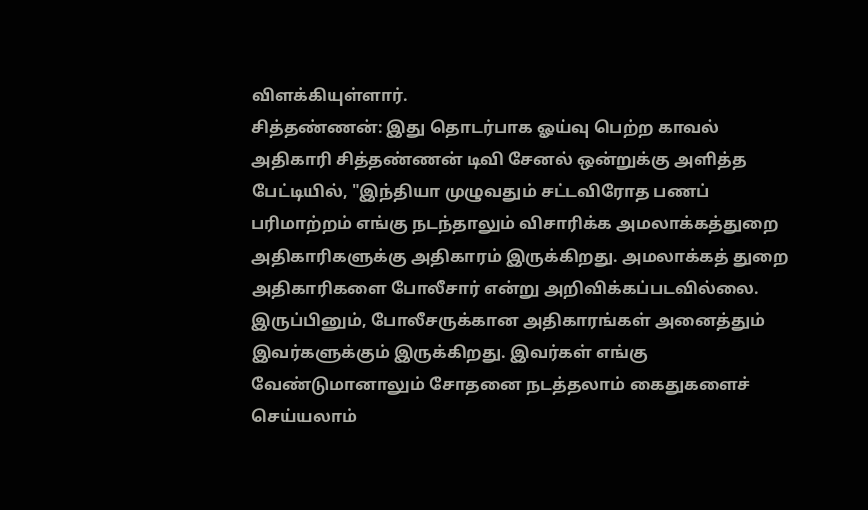விளக்கியுள்ளார்.
சித்தண்ணன்: இது தொடர்பாக ஓய்வு பெற்ற காவல் அதிகாரி சித்தண்ணன் டிவி சேனல் ஒன்றுக்கு அளித்த பேட்டியில், "இந்தியா முழுவதும் சட்டவிரோத பணப் பரிமாற்றம் எங்கு நடந்தாலும் விசாரிக்க அமலாக்கத்துறை அதிகாரிகளுக்கு அதிகாரம் இருக்கிறது. அமலாக்கத் துறை அதிகாரிகளை போலீசார் என்று அறிவிக்கப்படவில்லை.
இருப்பினும், போலீசருக்கான அதிகாரங்கள் அனைத்தும் இவர்களுக்கும் இருக்கிறது. இவர்கள் எங்கு வேண்டுமானாலும் சோதனை நடத்தலாம் கைதுகளைச் செய்யலாம்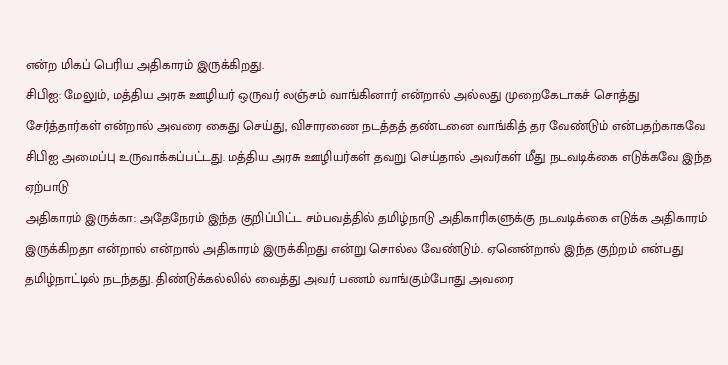என்ற மிகப் பெரிய அதிகாரம் இருக்கிறது.
சிபிஐ: மேலும், மத்திய அரசு ஊழியர் ஒருவர் லஞ்சம் வாங்கினார் என்றால் அல்லது முறைகேடாகச் சொத்து சேர்த்தார்கள் என்றால் அவரை கைது செய்து, விசாரணை நடத்தத் தண்டனை வாங்கித் தர வேண்டும் என்பதற்காகவே சிபிஐ அமைப்பு உருவாக்கப்பட்டது. மத்திய அரசு ஊழியர்கள் தவறு செய்தால் அவர்கள் மீது நடவடிக்கை எடுக்கவே இந்த ஏற்பாடு
அதிகாரம் இருக்கா: அதேநேரம் இந்த குறிப்பிட்ட சம்பவத்தில் தமிழ்நாடு அதிகாரிகளுக்கு நடவடிக்கை எடுக்க அதிகாரம் இருக்கிறதா என்றால் என்றால் அதிகாரம் இருக்கிறது என்று சொல்ல வேண்டும். ஏனென்றால் இந்த குற்றம் என்பது தமிழ்நாட்டில் நடந்தது. திண்டுக்கல்லில் வைத்து அவர் பணம் வாங்கும்போது அவரை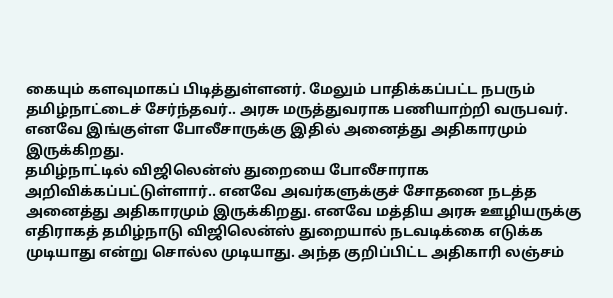கையும் களவுமாகப் பிடித்துள்ளனர். மேலும் பாதிக்கப்பட்ட நபரும் தமிழ்நாட்டைச் சேர்ந்தவர்.. அரசு மருத்துவராக பணியாற்றி வருபவர். எனவே இங்குள்ள போலீசாருக்கு இதில் அனைத்து அதிகாரமும் இருக்கிறது.
தமிழ்நாட்டில் விஜிலென்ஸ் துறையை போலீசாராக அறிவிக்கப்பட்டுள்ளார்.. எனவே அவர்களுக்குச் சோதனை நடத்த அனைத்து அதிகாரமும் இருக்கிறது. எனவே மத்திய அரசு ஊழியருக்கு எதிராகத் தமிழ்நாடு விஜிலென்ஸ் துறையால் நடவடிக்கை எடுக்க முடியாது என்று சொல்ல முடியாது. அந்த குறிப்பிட்ட அதிகாரி லஞ்சம்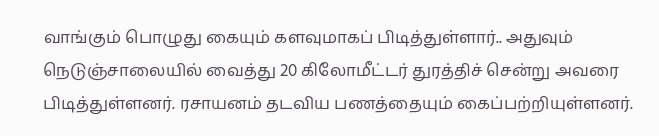வாங்கும் பொழுது கையும் களவுமாகப் பிடித்துள்ளார்.. அதுவும் நெடுஞ்சாலையில் வைத்து 20 கிலோமீட்டர் துரத்திச் சென்று அவரை பிடித்துள்ளனர். ரசாயனம் தடவிய பணத்தையும் கைப்பற்றியுள்ளனர்.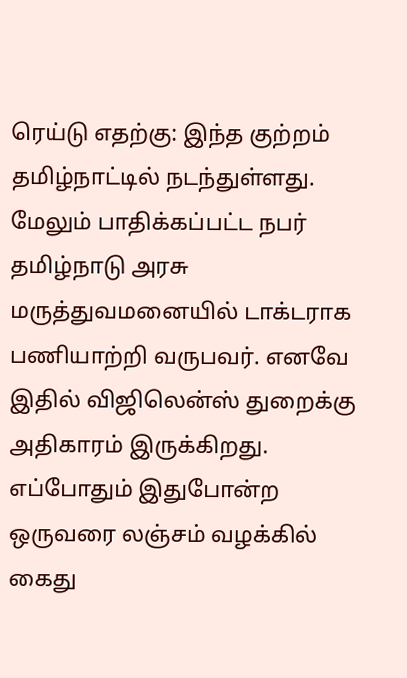ரெய்டு எதற்கு: இந்த குற்றம் தமிழ்நாட்டில் நடந்துள்ளது. மேலும் பாதிக்கப்பட்ட நபர் தமிழ்நாடு அரசு மருத்துவமனையில் டாக்டராக பணியாற்றி வருபவர். எனவே இதில் விஜிலென்ஸ் துறைக்கு அதிகாரம் இருக்கிறது. எப்போதும் இதுபோன்ற ஒருவரை லஞ்சம் வழக்கில் கைது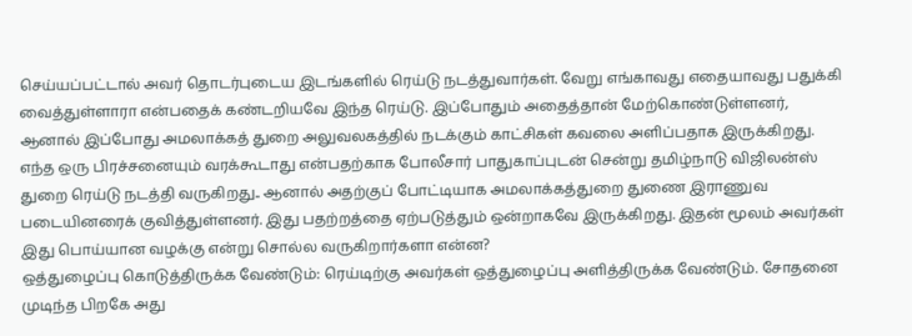செய்யப்பட்டால் அவர் தொடர்புடைய இடங்களில் ரெய்டு நடத்துவார்கள். வேறு எங்காவது எதையாவது பதுக்கி வைத்துள்ளாரா என்பதைக் கண்டறியவே இந்த ரெய்டு. இப்போதும் அதைத்தான் மேற்கொண்டுள்ளனர்,
ஆனால் இப்போது அமலாக்கத் துறை அலுவலகத்தில் நடக்கும் காட்சிகள் கவலை அளிப்பதாக இருக்கிறது. எந்த ஒரு பிரச்சனையும் வரக்கூடாது என்பதற்காக போலீசார் பாதுகாப்புடன் சென்று தமிழ்நாடு விஜிலன்ஸ் துறை ரெய்டு நடத்தி வருகிறது.. ஆனால் அதற்குப் போட்டியாக அமலாக்கத்துறை துணை இராணுவ படையினரைக் குவித்துள்ளனர். இது பதற்றத்தை ஏற்படுத்தும் ஒன்றாகவே இருக்கிறது. இதன் மூலம் அவர்கள் இது பொய்யான வழக்கு என்று சொல்ல வருகிறார்களா என்ன?
ஒத்துழைப்பு கொடுத்திருக்க வேண்டும்: ரெய்டிற்கு அவர்கள் ஒத்துழைப்பு அளித்திருக்க வேண்டும். சோதனை முடிந்த பிறகே அது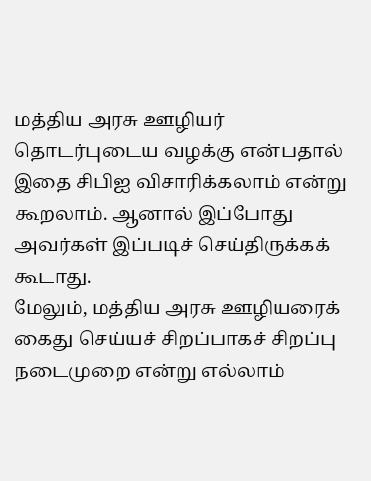மத்திய அரசு ஊழியர் தொடர்புடைய வழக்கு என்பதால் இதை சிபிஐ விசாரிக்கலாம் என்று கூறலாம். ஆனால் இப்போது அவர்கள் இப்படிச் செய்திருக்கக் கூடாது.
மேலும், மத்திய அரசு ஊழியரைக் கைது செய்யச் சிறப்பாகச் சிறப்பு நடைமுறை என்று எல்லாம்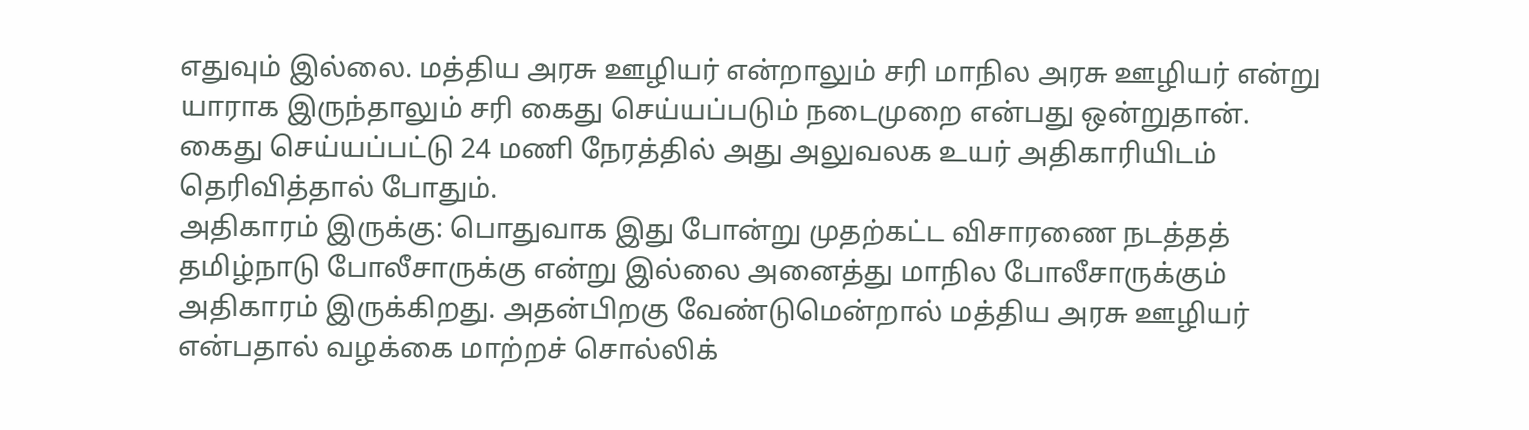எதுவும் இல்லை. மத்திய அரசு ஊழியர் என்றாலும் சரி மாநில அரசு ஊழியர் என்று யாராக இருந்தாலும் சரி கைது செய்யப்படும் நடைமுறை என்பது ஒன்றுதான். கைது செய்யப்பட்டு 24 மணி நேரத்தில் அது அலுவலக உயர் அதிகாரியிடம் தெரிவித்தால் போதும்.
அதிகாரம் இருக்கு: பொதுவாக இது போன்று முதற்கட்ட விசாரணை நடத்தத் தமிழ்நாடு போலீசாருக்கு என்று இல்லை அனைத்து மாநில போலீசாருக்கும் அதிகாரம் இருக்கிறது. அதன்பிறகு வேண்டுமென்றால் மத்திய அரசு ஊழியர் என்பதால் வழக்கை மாற்றச் சொல்லிக்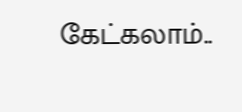கேட்கலாம்..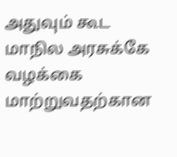அதுவும் கூட மாநில அரசுக்கே வழக்கை மாற்றுவதற்கான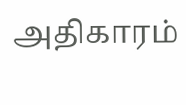அதிகாரம்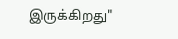இருக்கிறது"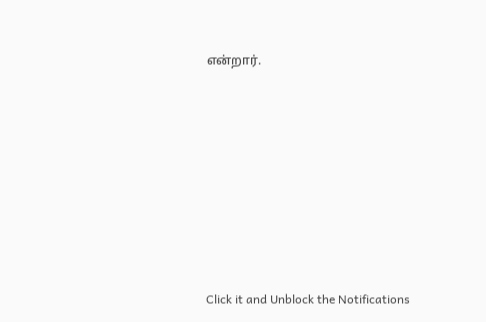என்றார்.












Click it and Unblock the Notifications